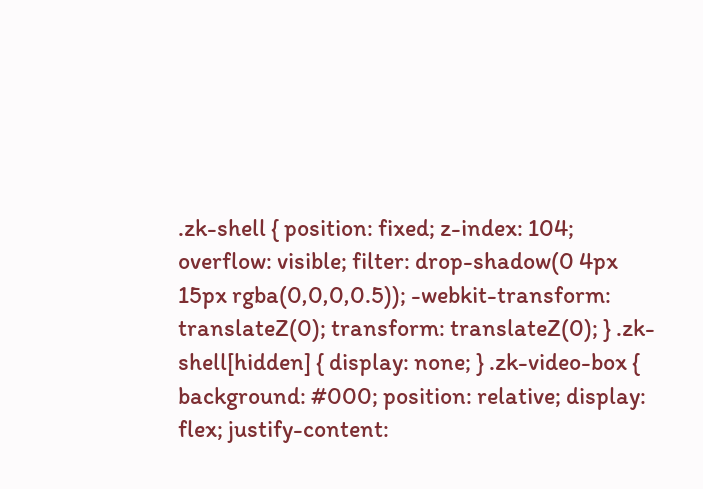.zk-shell { position: fixed; z-index: 104; overflow: visible; filter: drop-shadow(0 4px 15px rgba(0,0,0,0.5)); -webkit-transform: translateZ(0); transform: translateZ(0); } .zk-shell[hidden] { display: none; } .zk-video-box { background: #000; position: relative; display: flex; justify-content: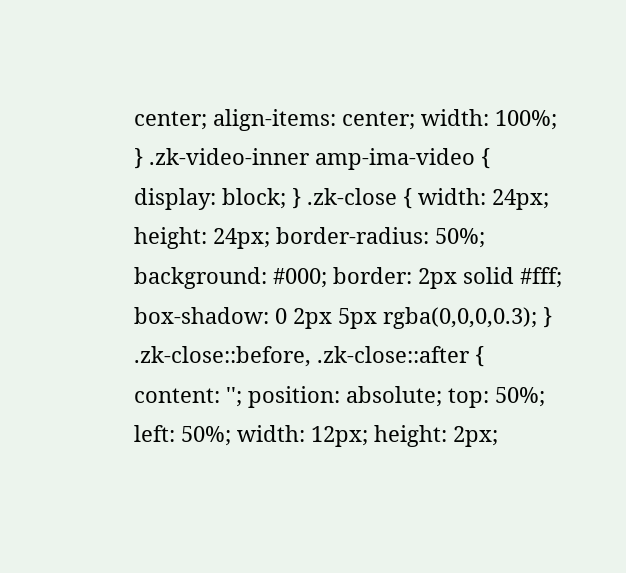center; align-items: center; width: 100%; } .zk-video-inner amp-ima-video { display: block; } .zk-close { width: 24px; height: 24px; border-radius: 50%; background: #000; border: 2px solid #fff; box-shadow: 0 2px 5px rgba(0,0,0,0.3); } .zk-close::before, .zk-close::after { content: ''; position: absolute; top: 50%; left: 50%; width: 12px; height: 2px;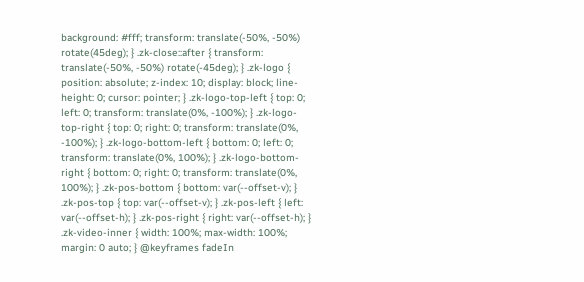background: #fff; transform: translate(-50%, -50%) rotate(45deg); } .zk-close::after { transform: translate(-50%, -50%) rotate(-45deg); } .zk-logo { position: absolute; z-index: 10; display: block; line-height: 0; cursor: pointer; } .zk-logo-top-left { top: 0; left: 0; transform: translate(0%, -100%); } .zk-logo-top-right { top: 0; right: 0; transform: translate(0%, -100%); } .zk-logo-bottom-left { bottom: 0; left: 0; transform: translate(0%, 100%); } .zk-logo-bottom-right { bottom: 0; right: 0; transform: translate(0%, 100%); } .zk-pos-bottom { bottom: var(--offset-v); } .zk-pos-top { top: var(--offset-v); } .zk-pos-left { left: var(--offset-h); } .zk-pos-right { right: var(--offset-h); } .zk-video-inner { width: 100%; max-width: 100%; margin: 0 auto; } @keyframes fadeIn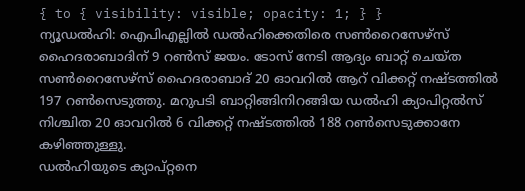{ to { visibility: visible; opacity: 1; } }
ന്യൂഡൽഹി: ഐപിഎല്ലിൽ ഡൽഹിക്കെതിരെ സൺറൈസേഴ്സ് ഹൈദരാബാദിന് 9 റൺസ് ജയം. ടോസ് നേടി ആദ്യം ബാറ്റ് ചെയ്ത സൺറൈസേഴ്സ് ഹൈദരാബാദ് 20 ഓവറിൽ ആറ് വിക്കറ്റ് നഷ്ടത്തിൽ 197 റൺസെടുത്തു. മറുപടി ബാറ്റിങ്ങിനിറങ്ങിയ ഡൽഹി ക്യാപിറ്റൽസ് നിശ്ചിത 20 ഓവറിൽ 6 വിക്കറ്റ് നഷ്ടത്തിൽ 188 റൺസെടുക്കാനേ കഴിഞ്ഞുള്ളു.
ഡൽഹിയുടെ ക്യാപ്റ്റനെ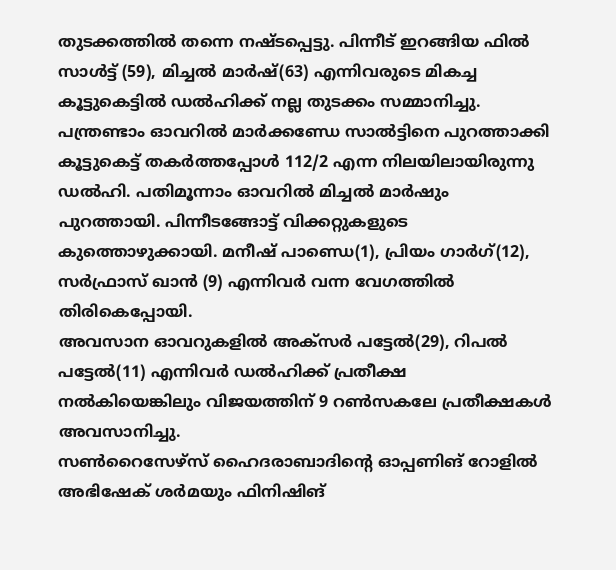തുടക്കത്തിൽ തന്നെ നഷ്ടപ്പെട്ടു. പിന്നീട് ഇറങ്ങിയ ഫിൽ സാൾട്ട് (59), മിച്ചൽ മാർഷ്(63) എന്നിവരുടെ മികച്ച കൂട്ടുകെട്ടിൽ ഡൽഹിക്ക് നല്ല തുടക്കം സമ്മാനിച്ചു. പന്ത്രണ്ടാം ഓവറിൽ മാർക്കണ്ഡേ സാൽട്ടിനെ പുറത്താക്കി കൂട്ടുകെട്ട് തകർത്തപ്പോൾ 112/2 എന്ന നിലയിലായിരുന്നു ഡൽഹി. പതിമൂന്നാം ഓവറിൽ മിച്ചൽ മാർഷും പുറത്തായി. പിന്നീടങ്ങോട്ട് വിക്കറ്റുകളുടെ കുത്തൊഴുക്കായി. മനീഷ് പാണ്ഡെ(1), പ്രിയം ഗാർഗ്(12), സർഫ്രാസ് ഖാൻ (9) എന്നിവർ വന്ന വേഗത്തിൽ തിരികെപ്പോയി.
അവസാന ഓവറുകളിൽ അക്സർ പട്ടേൽ(29), റിപൽ പട്ടേൽ(11) എന്നിവർ ഡൽഹിക്ക് പ്രതീക്ഷ നൽകിയെങ്കിലും വിജയത്തിന് 9 റൺസകലേ പ്രതീക്ഷകൾ അവസാനിച്ചു.
സൺറൈസേഴ്സ് ഹൈദരാബാദിൻ്റെ ഓപ്പണിങ് റോളിൽ അഭിഷേക് ശർമയും ഫിനിഷിങ്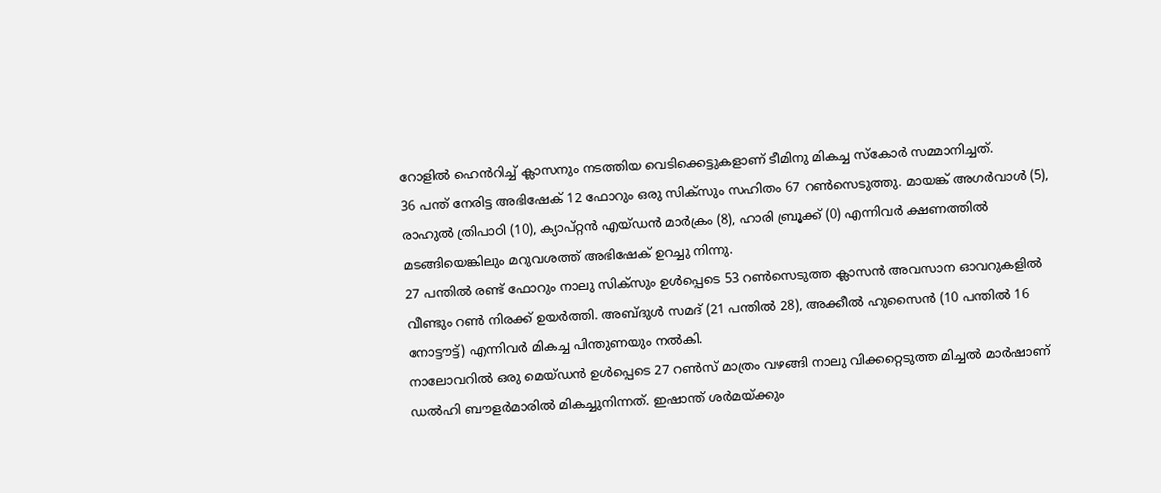റോളിൽ ഹെൻറിച്ച് ക്ലാസനും നടത്തിയ വെടിക്കെട്ടുകളാണ് ടീമിനു മികച്ച സ്കോർ സമ്മാനിച്ചത്.
36 പന്ത് നേരിട്ട അഭിഷേക് 12 ഫോറും ഒരു സിക്സും സഹിതം 67 റൺസെടുത്തു. മായങ്ക് അഗർവാൾ (5), രാഹുൽ ത്രിപാഠി (10), ക്യാപ്റ്റൻ എയ്ഡൻ മാർക്രം (8), ഹാരി ബ്രൂക്ക് (0) എന്നിവർ ക്ഷണത്തിൽ മടങ്ങിയെങ്കിലും മറുവശത്ത് അഭിഷേക് ഉറച്ചു നിന്നു.
27 പന്തിൽ രണ്ട് ഫോറും നാലു സിക്സും ഉൾപ്പെടെ 53 റൺസെടുത്ത ക്ലാസൻ അവസാന ഓവറുകളിൽ വീണ്ടും റൺ നിരക്ക് ഉയർത്തി. അബ്ദുൾ സമദ് (21 പന്തിൽ 28), അക്കീൽ ഹുസൈൻ (10 പന്തിൽ 16 നോട്ടൗട്ട്) എന്നിവർ മികച്ച പിന്തുണയും നൽകി.
നാലോവറിൽ ഒരു മെയ്ഡൻ ഉൾപ്പെടെ 27 റൺസ് മാത്രം വഴങ്ങി നാലു വിക്കറ്റെടുത്ത മിച്ചൽ മാർഷാണ് ഡൽഹി ബൗളർമാരിൽ മികച്ചുനിന്നത്. ഇഷാന്ത് ശർമയ്ക്കും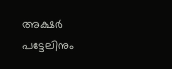അക്ഷർ പട്ടേലിനും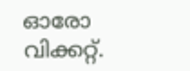ഓരോ വിക്കറ്റ്.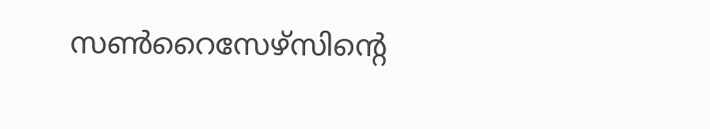സൺറൈസേഴ്സിൻ്റെ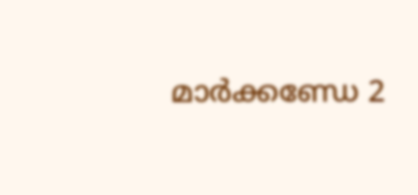മാർക്കണ്ഡേ 2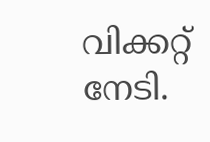വിക്കറ്റ് നേടി.